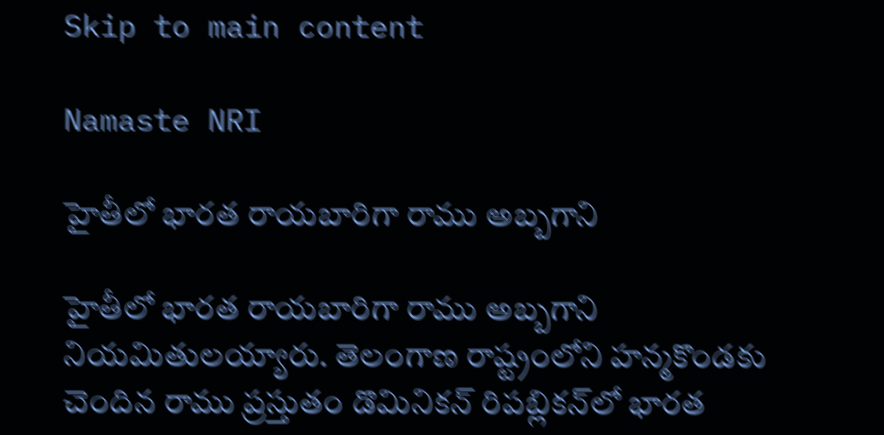Skip to main content

Namaste NRI

హైతీలో భారత రాయబారిగా రాము అబ్బగాని

హైతీలో భారత రాయబారిగా రాము అబ్బగాని నియమితులయ్యారు. తెలంగాణ రాష్ట్రంలోని హన్మకొండకు చెందిన రాము ప్రస్తుతం డొమినికన్‌ రిపబ్లికన్‌లో భారత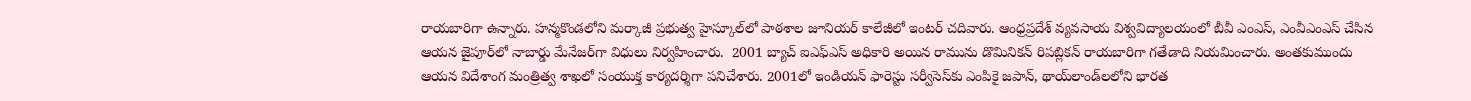రాయబారిగా ఉన్నారు. హన్మకొండలోని మర్కాజీ ప్రభుత్వ హైస్కూల్‌లో పాఠశాల జూనియర్‌ కాలేజీలో ఇంటర్‌ చదివారు. ఆంధ్రప్రదేశ్‌ వ్యవసాయ విశ్వవిద్యాలయంలో బీవీ ఎంఎస్‌, ఎంవీఎంఎస్‌ చేసిన ఆయన జైపూర్‌లో నాబార్డు మేనేజర్‌గా విధులు నిర్వహించారు.  2001 బ్యాచ్‌ ఐఎఫ్‌ఎస్‌ అధికారి అయిన రామును డొమినికన్‌ రిపబ్లికన్‌ రాయబారిగా గతేడాది నియమించారు. అంతకుముందు ఆయన విదేశాంగ మంత్రిత్వ శాఖలో సంయుక్త కార్యదర్శిగా పనిచేశారు. 2001లో ఇండియన్‌ ఫారెస్టు సర్వీసెస్‌కు ఎంపికై జపాన్‌, థాయ్‌లాండ్‌లలోని భారత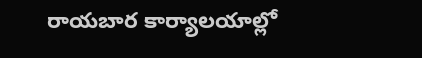రాయబార కార్యాలయాల్లో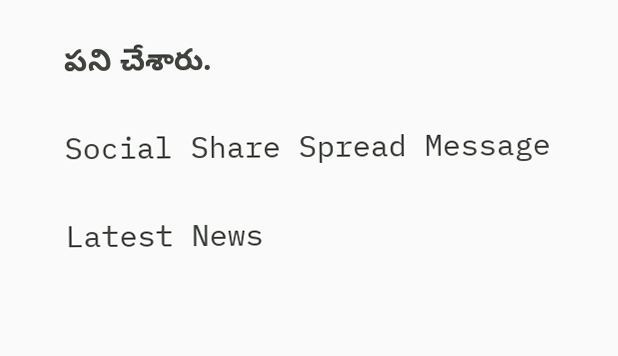పని చేశారు.

Social Share Spread Message

Latest News